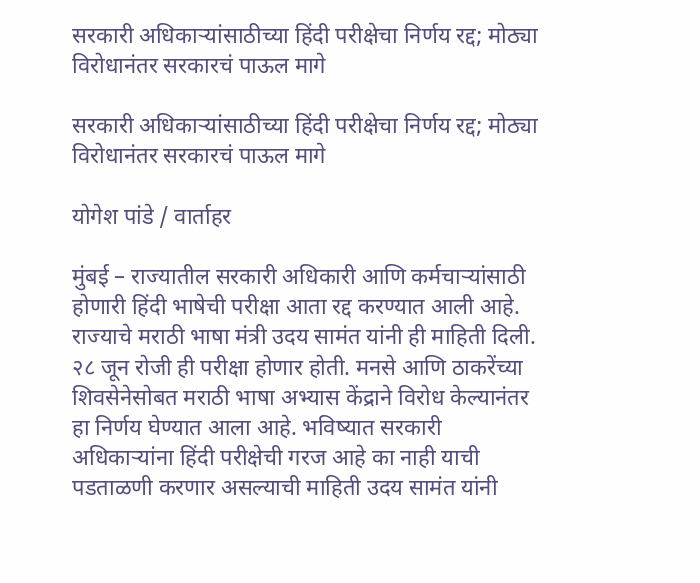सरकारी अधिकाऱ्यांसाठीच्या हिंदी परीक्षेचा निर्णय रद्द; मोठ्या विरोधानंतर सरकारचं पाऊल मागे

सरकारी अधिकाऱ्यांसाठीच्या हिंदी परीक्षेचा निर्णय रद्द; मोठ्या विरोधानंतर सरकारचं पाऊल मागे

योगेश पांडे / वार्ताहर

मुंबई – राज्यातील सरकारी अधिकारी आणि कर्मचाऱ्यांसाठी होणारी हिंदी भाषेची परीक्षा आता रद्द करण्यात आली आहे. राज्याचे मराठी भाषा मंत्री उदय सामंत यांनी ही माहिती दिली. २८ जून रोजी ही परीक्षा होणार होती. मनसे आणि ठाकरेंच्या शिवसेनेसोबत मराठी भाषा अभ्यास केंद्राने विरोध केल्यानंतर हा निर्णय घेण्यात आला आहे. भविष्यात सरकारी अधिकाऱ्यांना हिंदी परीक्षेची गरज आहे का नाही याची पडताळणी करणार असल्याची माहिती उदय सामंत यांनी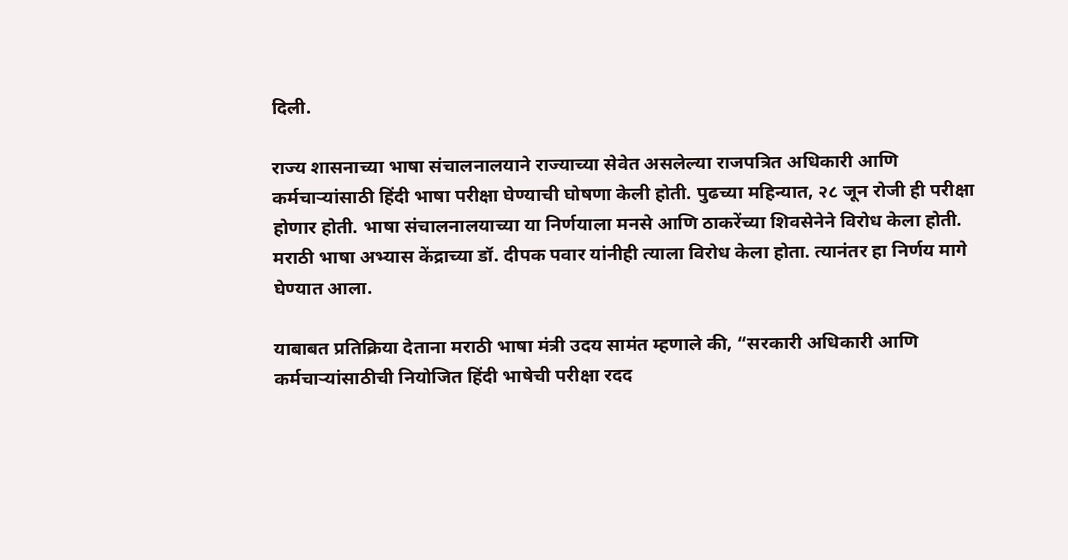दिली.

राज्य शासनाच्या भाषा संचालनालयाने राज्याच्या सेवेत असलेल्या राजपत्रित अधिकारी आणि कर्मचाऱ्यांसाठी हिंदी भाषा परीक्षा घेण्याची घोषणा केली होती. पुढच्या महिन्यात, २८ जून रोजी ही परीक्षा होणार होती. भाषा संचालनालयाच्या या निर्णयाला मनसे आणि ठाकरेंच्या शिवसेनेने विरोध केला होती. मराठी भाषा अभ्यास केंद्राच्या डॉ. दीपक पवार यांनीही त्याला विरोध केला होता. त्यानंतर हा निर्णय मागे घेण्यात आला.

याबाबत प्रतिक्रिया देताना मराठी भाषा मंत्री उदय सामंत म्हणाले की, “सरकारी अधिकारी आणि कर्मचाऱ्यांसाठीची नियोजित हिंदी भाषेची परीक्षा रदद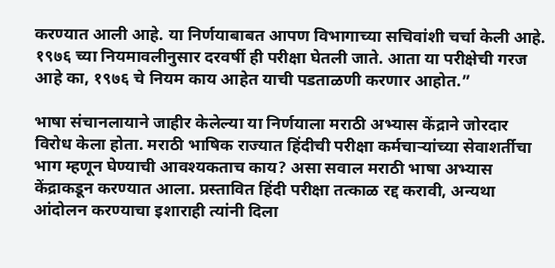करण्यात आली आहे. या निर्णयाबाबत आपण विभागाच्या सचिवांशी चर्चा केली आहे. १९७६ च्या नियमावलीनुसार दरवर्षी ही परीक्षा घेतली जाते. आता या परीक्षेची गरज आहे का, १९७६ चे नियम काय आहेत याची पडताळणी करणार आहोत.”

भाषा संचानलायाने जाहीर केलेल्या या निर्णयाला मराठी अभ्यास केंद्राने जोरदार विरोध केला होता. मराठी भाषिक राज्यात हिंदीची परीक्षा कर्मचाऱ्यांच्या सेवाशर्तीचा भाग म्हणून घेण्याची आवश्यकताच काय? असा सवाल मराठी भाषा अभ्यास केंद्राकडून करण्यात आला. प्रस्तावित हिंदी परीक्षा तत्काळ रद्द करावी, अन्यथा आंदोलन करण्याचा इशाराही त्यांनी दिला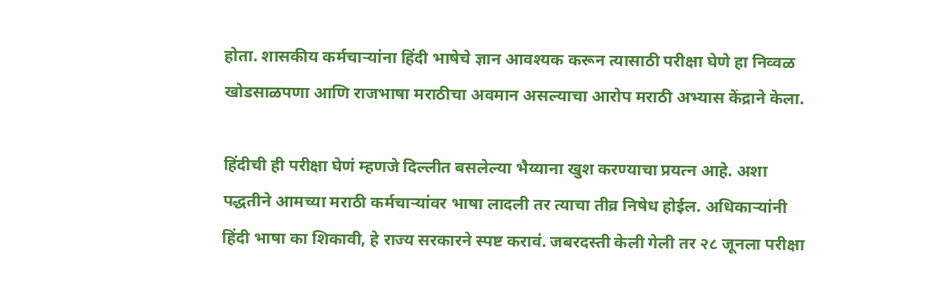होता. शासकीय कर्मचाऱ्यांना हिंदी भाषेचे ज्ञान आवश्यक करून त्यासाठी परीक्षा घेणे हा निव्वळ खोडसाळपणा आणि राजभाषा मराठीचा अवमान असल्याचा आरोप मराठी अभ्यास केंद्राने केला.

हिंदीची ही परीक्षा घेणं म्हणजे दिल्लीत बसलेल्या भैय्याना खुश करण्याचा प्रयत्न आहे. अशा पद्धतीने आमच्या मराठी कर्मचाऱ्यांवर भाषा लादली तर त्याचा तीव्र निषेध होईल. अधिकाऱ्यांनी हिंदी भाषा का शिकावी, हे राज्य सरकारने स्पष्ट करावं. जबरदस्ती केली गेली तर २८ जूनला परीक्षा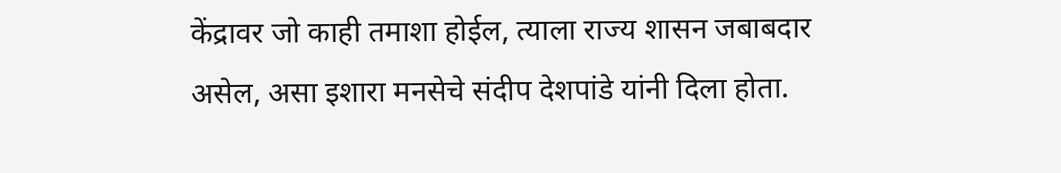केंद्रावर जो काही तमाशा होईल, त्याला राज्य शासन जबाबदार असेल, असा इशारा मनसेचे संदीप देशपांडे यांनी दिला होता.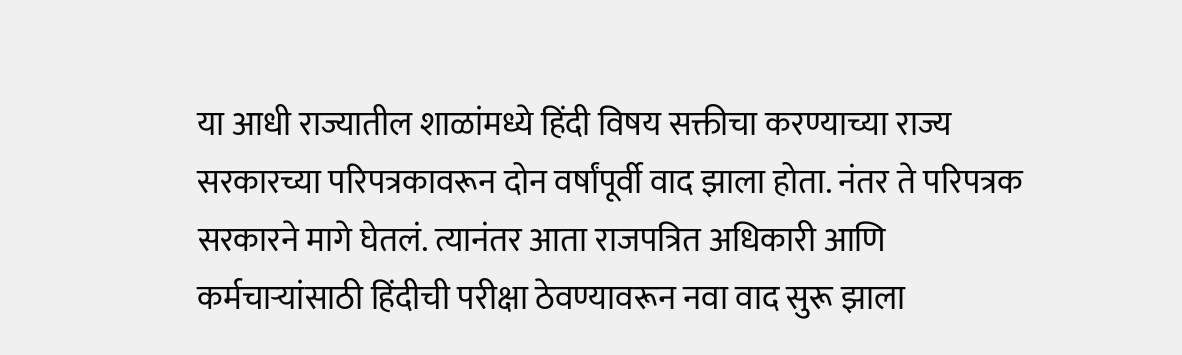या आधी राज्यातील शाळांमध्ये हिंदी विषय सक्तीचा करण्याच्या राज्य सरकारच्या परिपत्रकावरून दोन वर्षांपूर्वी वाद झाला होता. नंतर ते परिपत्रक सरकारने मागे घेतलं. त्यानंतर आता राजपत्रित अधिकारी आणि कर्मचाऱ्यांसाठी हिंदीची परीक्षा ठेवण्यावरून नवा वाद सुरू झाला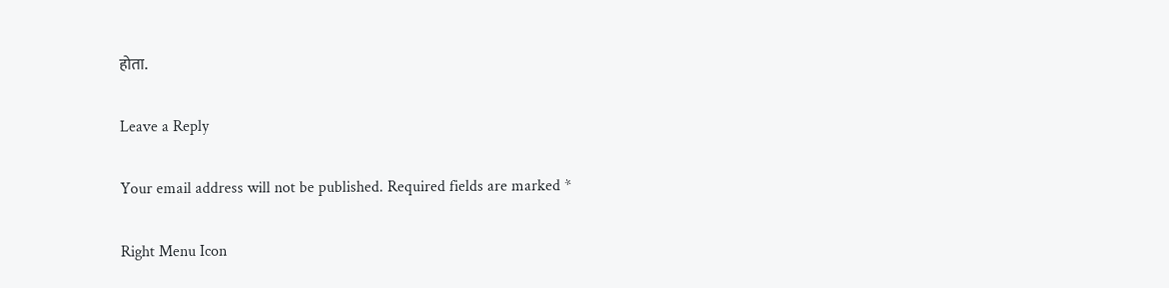होता.

Leave a Reply

Your email address will not be published. Required fields are marked *

Right Menu Icon